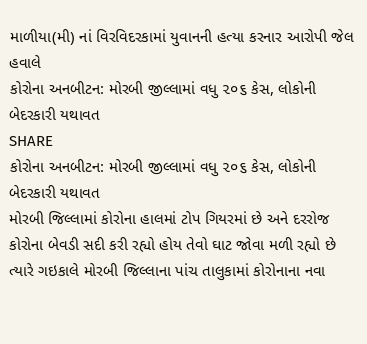માળીયા(મી) નાં વિરવિદરકામાં યુવાનની હત્યા કરનાર આરોપી જેલ હવાલે
કોરોના અનબીટન: મોરબી જીલ્લામાં વધુ ૨૦૬ કેસ, લોકોની બેદરકારી યથાવત
SHARE
કોરોના અનબીટન: મોરબી જીલ્લામાં વધુ ૨૦૬ કેસ, લોકોની બેદરકારી યથાવત
મોરબી જિલ્લામાં કોરોના હાલમાં ટોપ ગિયરમાં છે અને દરરોજ કોરોના બેવડી સદી કરી રહ્યો હોય તેવો ઘાટ જોવા મળી રહ્યો છે ત્યારે ગઇકાલે મોરબી જિલ્લાના પાંચ તાલુકામાં કોરોનાના નવા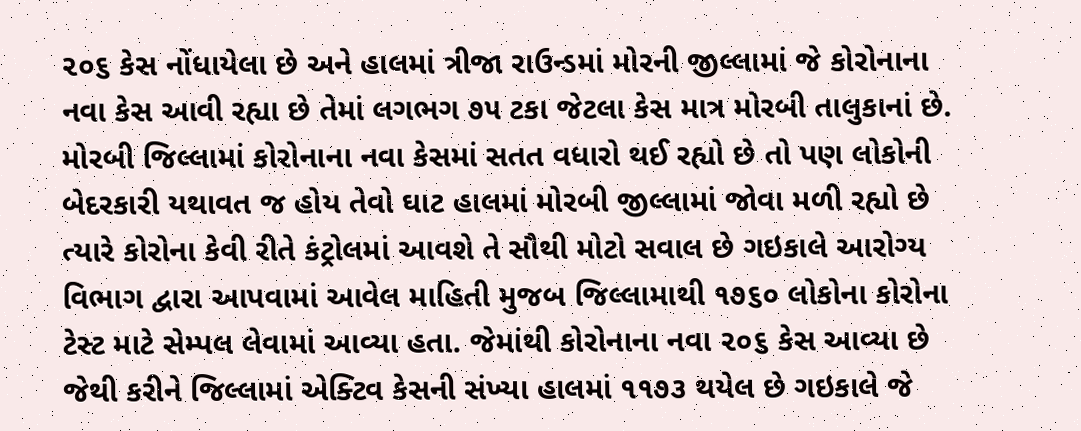૨૦૬ કેસ નોંધાયેલા છે અને હાલમાં ત્રીજા રાઉન્ડમાં મોરની જીલ્લામાં જે કોરોનાના નવા કેસ આવી રહ્યા છે તેમાં લગભગ ૭૫ ટકા જેટલા કેસ માત્ર મોરબી તાલુકાનાં છે.
મોરબી જિલ્લામાં કોરોનાના નવા કેસમાં સતત વધારો થઈ રહ્યો છે તો પણ લોકોની બેદરકારી યથાવત જ હોય તેવો ઘાટ હાલમાં મોરબી જીલ્લામાં જોવા મળી રહ્યો છે ત્યારે કોરોના કેવી રીતે કંટ્રોલમાં આવશે તે સૌથી મોટો સવાલ છે ગઇકાલે આરોગ્ય વિભાગ દ્વારા આપવામાં આવેલ માહિતી મુજબ જિલ્લામાથી ૧૭૬૦ લોકોના કોરોના ટેસ્ટ માટે સેમ્પલ લેવામાં આવ્યા હતા. જેમાંથી કોરોનાના નવા ૨૦૬ કેસ આવ્યા છે જેથી કરીને જિલ્લામાં એક્ટિવ કેસની સંખ્યા હાલમાં ૧૧૭૩ થયેલ છે ગઇકાલે જે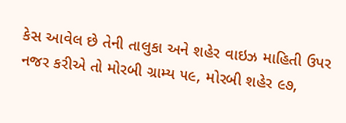કેસ આવેલ છે તેની તાલુકા અને શહેર વાઇઝ માહિતી ઉપર નજર કરીએ તો મોરબી ગ્રામ્ય ૫૯, મોરબી શહેર ૯૭,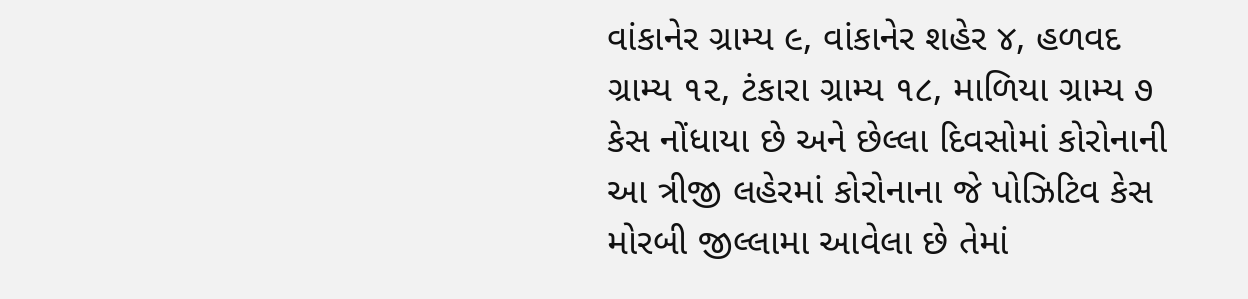વાંકાનેર ગ્રામ્ય ૯, વાંકાનેર શહેર ૪, હળવદ ગ્રામ્ય ૧૨, ટંકારા ગ્રામ્ય ૧૮, માળિયા ગ્રામ્ય ૭ કેસ નોંધાયા છે અને છેલ્લા દિવસોમાં કોરોનાની આ ત્રીજી લહેરમાં કોરોનાના જે પોઝિટિવ કેસ મોરબી જીલ્લામા આવેલા છે તેમાં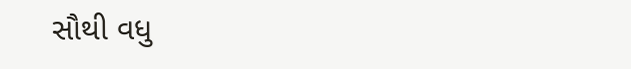સૌથી વધુ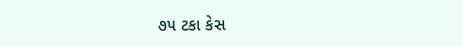૭૫ ટકા કેસ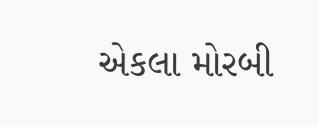એકલા મોરબી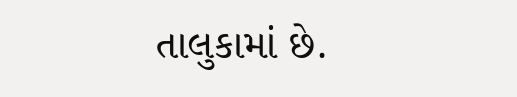તાલુકામાં છે.